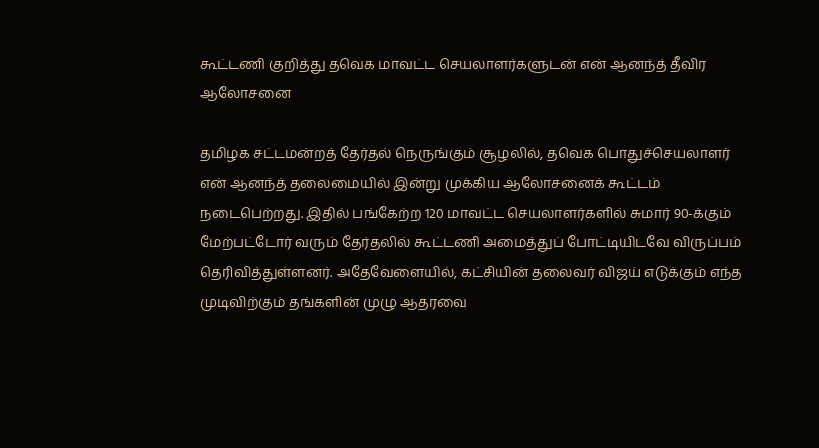கூட்டணி குறித்து தவெக மாவட்ட செயலாளர்களுடன் என் ஆனந்த் தீவிர ஆலோசனை

தமிழக சட்டமன்றத் தேர்தல் நெருங்கும் சூழலில், தவெக பொதுச்செயலாளர் என் ஆனந்த் தலைமையில் இன்று முக்கிய ஆலோசனைக் கூட்டம் நடைபெற்றது. இதில் பங்கேற்ற 120 மாவட்ட செயலாளர்களில் சுமார் 90-க்கும் மேற்பட்டோர் வரும் தேர்தலில் கூட்டணி அமைத்துப் போட்டியிடவே விருப்பம் தெரிவித்துள்ளனர். அதேவேளையில், கட்சியின் தலைவர் விஜய் எடுக்கும் எந்த முடிவிற்கும் தங்களின் முழு ஆதரவை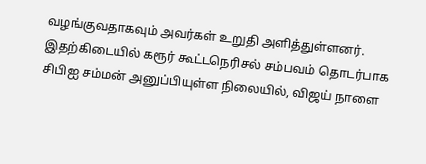வழங்குவதாகவும் அவர்கள் உறுதி அளித்துள்ளனர்.
இதற்கிடையில் கரூர் கூட்டநெரிசல் சம்பவம் தொடர்பாக சிபிஐ சம்மன் அனுப்பியுள்ள நிலையில், விஜய் நாளை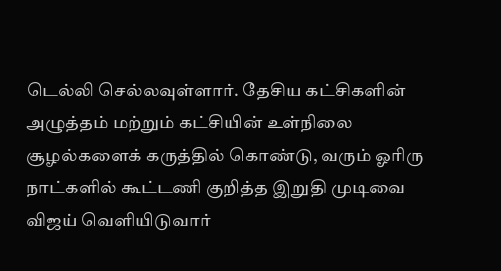டெல்லி செல்லவுள்ளார். தேசிய கட்சிகளின் அழுத்தம் மற்றும் கட்சியின் உள்நிலை சூழல்களைக் கருத்தில் கொண்டு, வரும் ஓரிரு நாட்களில் கூட்டணி குறித்த இறுதி முடிவை விஜய் வெளியிடுவார்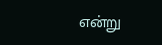என்று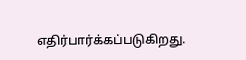எதிர்பார்க்கப்படுகிறது.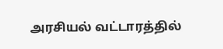அரசியல் வட்டாரத்தில்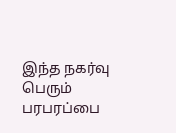இந்த நகர்வு பெரும் பரபரப்பை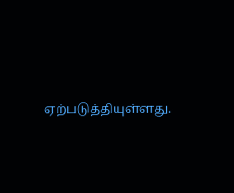ஏற்படுத்தியுள்ளது.